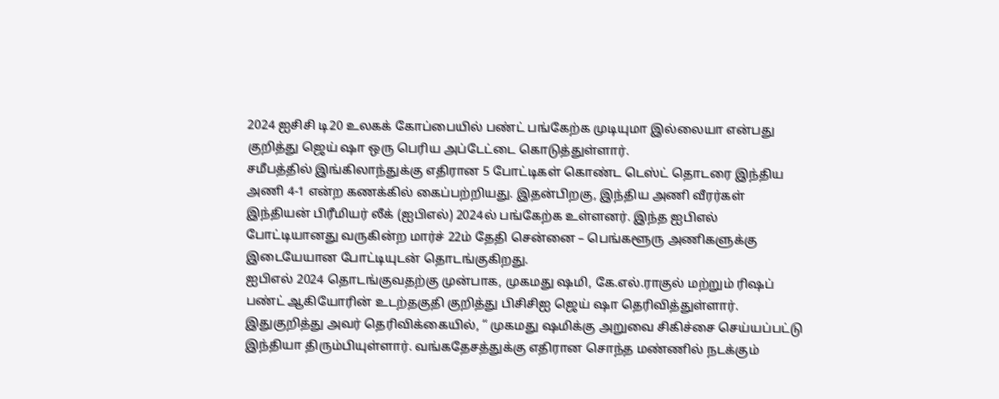2024 ஐசிசி டி20 உலகக் கோப்பையில் பண்ட் பங்கேற்க முடியுமா இல்லையா என்பது குறித்து ஜெய் ஷா ஒரு பெரிய அப்டேட்டை கொடுத்துள்ளார்.
சமீபத்தில் இங்கிலாந்துக்கு எதிரான 5 போட்டிகள் கொண்ட டெஸ்ட் தொடரை இந்திய அணி 4-1 என்ற கணக்கில் கைப்பற்றியது. இதன்பிறகு, இந்திய அணி வீரர்கள் இந்தியன் பிரீமியர் லீக் (ஐபிஎல்) 2024ல் பங்கேற்க உள்ளனர். இந்த ஐபிஎல் போட்டியானது வருகின்ற மார்ச் 22ம் தேதி சென்னை – பெங்களூரு அணிகளுக்கு இடையேயான போட்டியுடன் தொடங்குகிறது.
ஐபிஎல் 2024 தொடங்குவதற்கு முன்பாக, முகமது ஷமி, கே.எல்.ராகுல் மற்றும் ரிஷப் பண்ட் ஆகியோரின் உடற்தகுதி குறித்து பிசிசிஐ ஜெய் ஷா தெரிவித்துள்ளார். இதுகுறித்து அவர் தெரிவிக்கையில், “ முகமது ஷமிக்கு அறுவை சிகிச்சை செய்யப்பட்டு இந்தியா திரும்பியுள்ளார். வங்கதேசத்துக்கு எதிரான சொந்த மண்ணில் நடக்கும்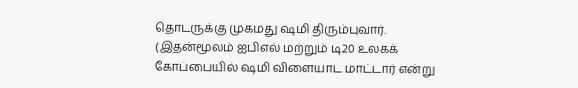தொடருக்கு முகமது ஷமி திரும்புவார். (இதன்மூலம் ஐபிஎல் மற்றும் டி20 உலகக் கோப்பையில் ஷமி விளையாட மாட்டார் என்று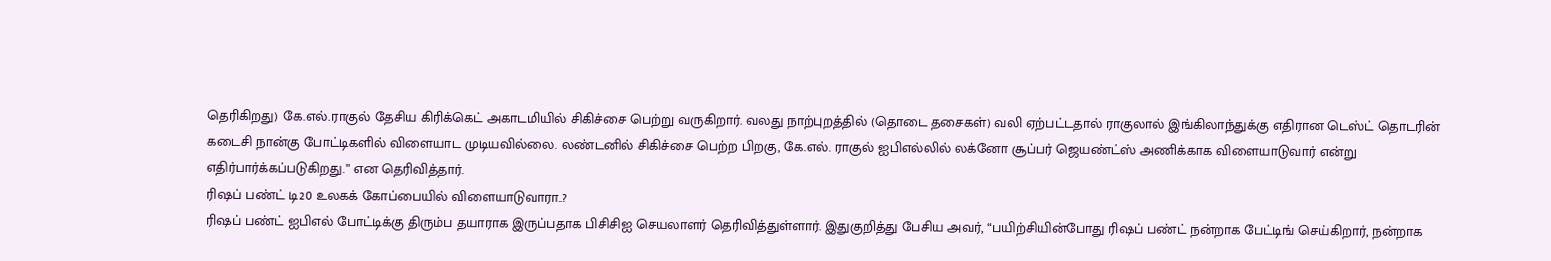தெரிகிறது) கே.எல்.ராகுல் தேசிய கிரிக்கெட் அகாடமியில் சிகிச்சை பெற்று வருகிறார். வலது நாற்புறத்தில் (தொடை தசைகள்) வலி ஏற்பட்டதால் ராகுலால் இங்கிலாந்துக்கு எதிரான டெஸ்ட் தொடரின் கடைசி நான்கு போட்டிகளில் விளையாட முடியவில்லை. லண்டனில் சிகிச்சை பெற்ற பிறகு, கே.எல். ராகுல் ஐபிஎல்லில் லக்னோ சூப்பர் ஜெயண்ட்ஸ் அணிக்காக விளையாடுவார் என்று எதிர்பார்க்கப்படுகிறது.” என தெரிவித்தார்.
ரிஷப் பண்ட் டி20 உலகக் கோப்பையில் விளையாடுவாரா..?
ரிஷப் பண்ட் ஐபிஎல் போட்டிக்கு திரும்ப தயாராக இருப்பதாக பிசிசிஐ செயலாளர் தெரிவித்துள்ளார். இதுகுறித்து பேசிய அவர், “பயிற்சியின்போது ரிஷப் பண்ட் நன்றாக பேட்டிங் செய்கிறார், நன்றாக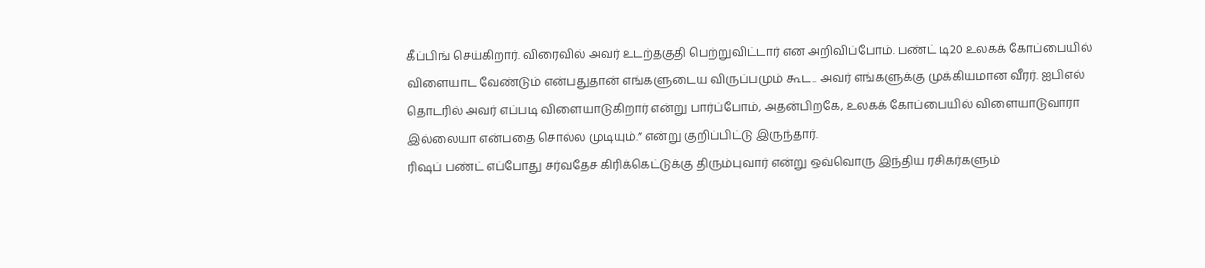கீப்பிங் செய்கிறார். விரைவில் அவர் உடற்தகுதி பெற்றுவிட்டார் என அறிவிப்போம். பண்ட் டி20 உலகக் கோப்பையில் விளையாட வேண்டும் என்பதுதான் எங்களுடைய விருப்பமும் கூட.. அவர் எங்களுக்கு முக்கியமான வீரர். ஐபிஎல் தொடரில் அவர் எப்படி விளையாடுகிறார் என்று பார்ப்போம், அதன்பிறகே, உலகக் கோப்பையில் விளையாடுவாரா இல்லையா என்பதை சொல்ல முடியும்.” என்று குறிப்பிட்டு இருந்தார்.
ரிஷப் பண்ட் எப்போது சர்வதேச கிரிக்கெட்டுக்கு திரும்புவார் என்று ஒவ்வொரு இந்திய ரசிகர்களும்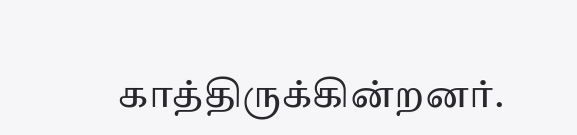காத்திருக்கின்றனர்.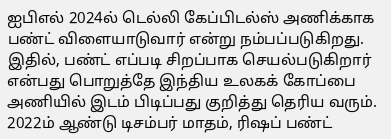ஐபிஎல் 2024ல் டெல்லி கேப்பிடல்ஸ் அணிக்காக பண்ட் விளையாடுவார் என்று நம்பப்படுகிறது. இதில், பண்ட் எப்படி சிறப்பாக செயல்படுகிறார் என்பது பொறுத்தே இந்திய உலகக் கோப்பை அணியில் இடம் பிடிப்பது குறித்து தெரிய வரும்.
2022ம் ஆண்டு டிசம்பர் மாதம், ரிஷப் பண்ட்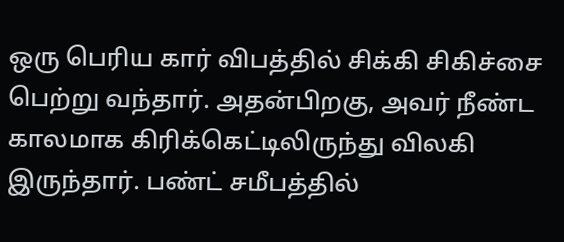ஒரு பெரிய கார் விபத்தில் சிக்கி சிகிச்சை பெற்று வந்தார். அதன்பிறகு, அவர் நீண்ட காலமாக கிரிக்கெட்டிலிருந்து விலகி இருந்தார். பண்ட் சமீபத்தில்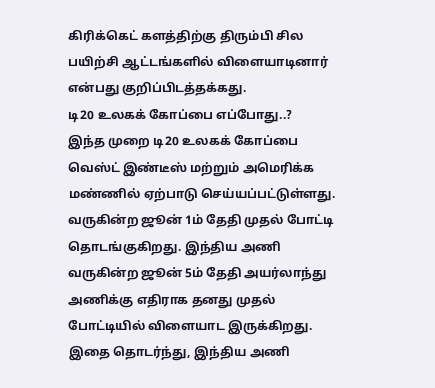கிரிக்கெட் களத்திற்கு திரும்பி சில பயிற்சி ஆட்டங்களில் விளையாடினார் என்பது குறிப்பிடத்தக்கது.
டி20 உலகக் கோப்பை எப்போது..?
இந்த முறை டி20 உலகக் கோப்பை வெஸ்ட் இண்டீஸ் மற்றும் அமெரிக்க மண்ணில் ஏற்பாடு செய்யப்பட்டுள்ளது. வருகின்ற ஜூன் 1ம் தேதி முதல் போட்டி தொடங்குகிறது. இந்திய அணி வருகின்ற ஜூன் 5ம் தேதி அயர்லாந்து அணிக்கு எதிராக தனது முதல் போட்டியில் விளையாட இருக்கிறது. இதை தொடர்ந்து, இந்திய அணி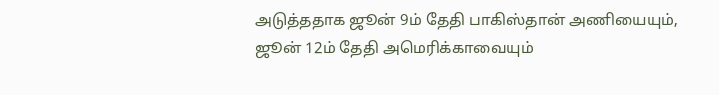அடுத்ததாக ஜூன் 9ம் தேதி பாகிஸ்தான் அணியையும், ஜூன் 12ம் தேதி அமெரிக்காவையும்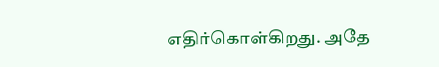எதிர்கொள்கிறது. அதே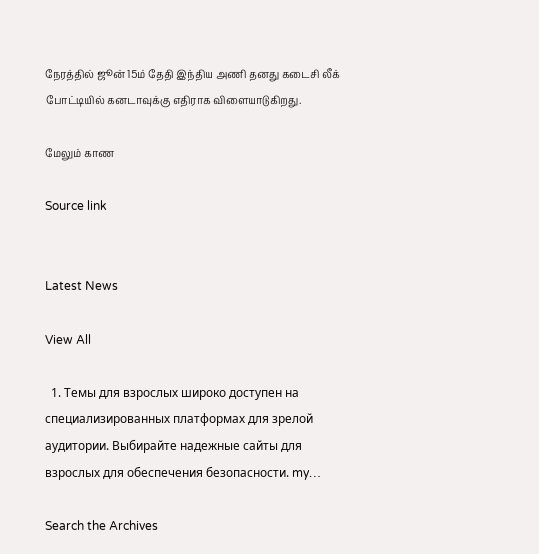நேரத்தில் ஜூன் 15ம் தேதி இந்திய அணி தனது கடைசி லீக் போட்டியில் கனடாவுக்கு எதிராக விளையாடுகிறது.

மேலும் காண

Source link


Latest News

View All

  1. Темы для взрослых широко доступен на специализированных платформах для зрелой аудитории. Выбирайте надежные сайты для взрослых для обеспечения безопасности. my…

Search the Archives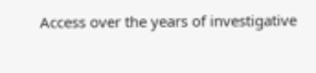Access over the years of investigative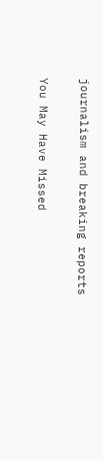journalism and breaking reports

You May Have Missed